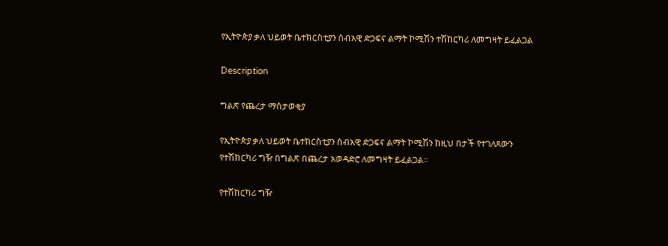የኢትዮጵያ ቃለ ህይወት ቤተክርስቲያን ሰብአዊ ድጋፍና ልማት ኮሚሽን ተሽከርካሪ ለመግዛት ይፈልጋል

Description

ግልጽ የጨረታ ማስታወቂያ

የኢትዮጵያ ቃለ ህይወት ቤተክርስቲያን ሰብአዊ ድጋፍና ልማት ኮሚሽን ከዚህ በታች የተገለጸውን የተሽከርካሪ ግዥ በግልጽ በጨረታ አወዳድሮ ለመግዛት ይፈልጋል።

የተሽከርካሪ ግዥ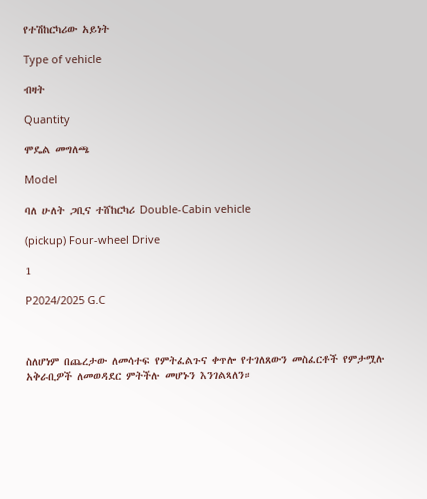የተሽከርካሪው አይነት

Type of vehicle

ብዛት

Quantity

ሞዴል መግለጫ

Model

ባለ ሁለት ጋቢና ተሸከርካሪ Double-Cabin vehicle

(pickup) Four-wheel Drive

1

P2024/2025 G.C



ስለሆነም በጨረታው ለመሳተፍ የምትፈልጉና ቀጥሎ የተገለጸውን መስፈርቶች የምታሟሉ  አቅራቢዎች ለመወዳደር ምትችሉ መሆኑን እንገልጻለን።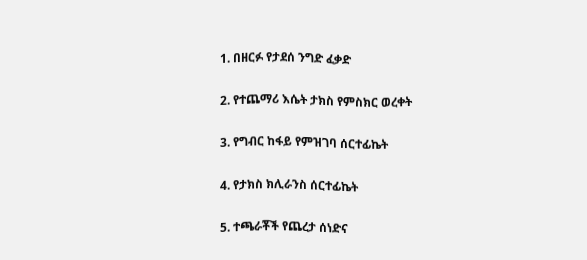1. በዘርፉ የታደሰ ንግድ ፈቃድ

2. የተጨማሪ እሴት ታክስ የምስክር ወረቀት

3. የግብር ከፋይ የምዝገባ ሰርተፊኬት

4. የታክስ ክሊራንስ ሰርተፊኬት

5. ተጫራቾች የጨረታ ሰነድና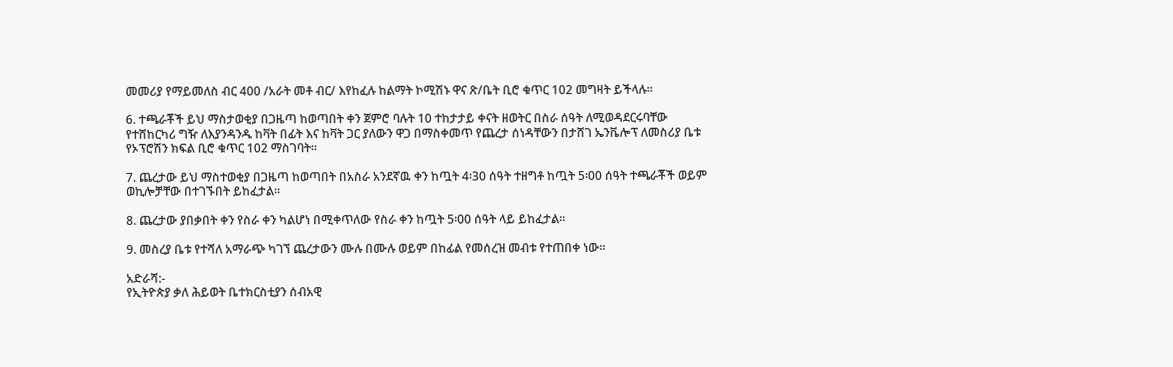መመሪያ የማይመለስ ብር 400 /አራት መቶ ብር/ እየከፈሉ ከልማት ኮሚሽኑ ዋና ጽ/ቤት ቢሮ ቁጥር 102 መግዛት ይችላሉ።

6. ተጫራቾች ይህ ማስታወቂያ በጋዜጣ ከወጣበት ቀን ጀምሮ ባሉት 10 ተከታታይ ቀናት ዘወትር በስራ ሰዓት ለሚወዳደርሩባቸው የተሸከርካሪ ግዥ ለእያንዳንዱ ከቫት በፊት እና ከቫት ጋር ያለውን ዋጋ በማስቀመጥ የጨረታ ሰነዳቸውን በታሸገ ኤንቬሎፕ ለመስሪያ ቤቱ የኦፕሮሽን ክፍል ቢሮ ቁጥር 102 ማስገባት።

7. ጨረታው ይህ ማስተወቂያ በጋዜጣ ከወጣበት በአስራ አንደኛዉ ቀን ከጧት 4፡30 ሰዓት ተዘግቶ ከጧት 5፡00 ሰዓት ተጫራቾች ወይም ወኪሎቻቸው በተገኙበት ይከፈታል።

8. ጨረታው ያበቃበት ቀን የስራ ቀን ካልሆነ በሚቀጥለው የስራ ቀን ከጧት 5፡00 ሰዓት ላይ ይከፈታል።

9. መስረያ ቤቱ የተሻለ አማራጭ ካገኘ ጨረታውን ሙሉ በሙሉ ወይም በከፊል የመሰረዝ መብቱ የተጠበቀ ነው።

አድራሻ:-
የኢትዮጵያ ቃለ ሕይወት ቤተክርስቲያን ሰብአዊ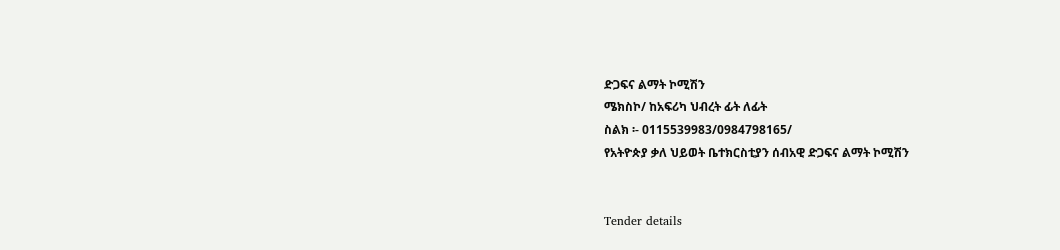ድጋፍና ልማት ኮሚሽን
ሜክስኮ/ ከአፍሪካ ህብረት ፊት ለፊት
ስልክ ፡- 0115539983/0984798165/
የአትዮጵያ ቃለ ህይወት ቤተክርስቲያን ሰብአዊ ድጋፍና ልማት ኮሚሽን


Tender details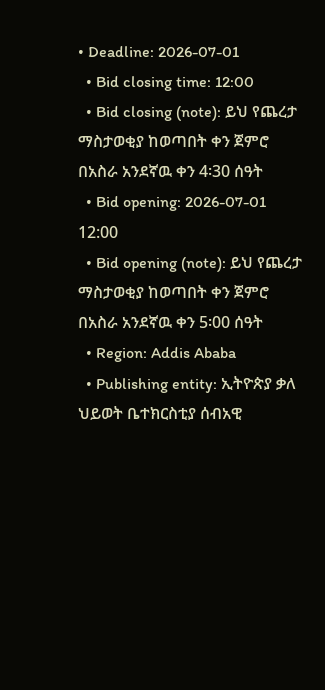• Deadline: 2026-07-01
  • Bid closing time: 12:00
  • Bid closing (note): ይህ የጨረታ ማስታወቂያ ከወጣበት ቀን ጀምሮ በአስራ አንደኛዉ ቀን 4፡30 ሰዓት
  • Bid opening: 2026-07-01 12:00
  • Bid opening (note): ይህ የጨረታ ማስታወቂያ ከወጣበት ቀን ጀምሮ በአስራ አንደኛዉ ቀን 5፡00 ሰዓት
  • Region: Addis Ababa
  • Publishing entity: ኢትዮጵያ ቃለ ህይወት ቤተክርስቲያ ሰብአዊ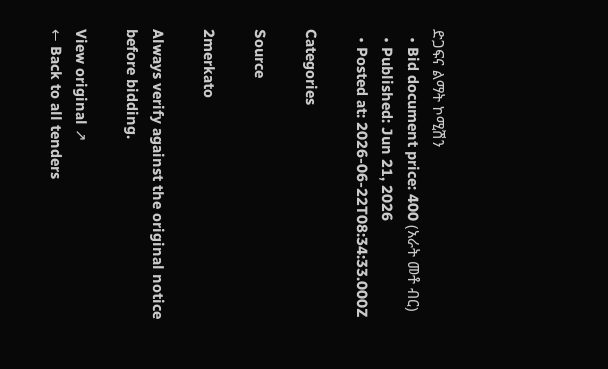ድጋፍና ልማት ኮሚሽን
  • Bid document price: 400 (አራት መቶ ብር)
  • Published: Jun 21, 2026
  • Posted at: 2026-06-22T08:34:33.000Z

Categories

Source

2merkato

Always verify against the original notice before bidding.

View original ↗
← Back to all tenders